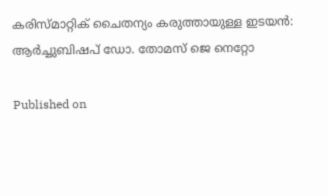കരിസ്മാറ്റിക് ചൈതന്യം കരുത്തായുള്ള ഇടയൻ: ആർച്ചുബിഷപ് ഡോ. തോമസ് ജെ നെറ്റോ

Published on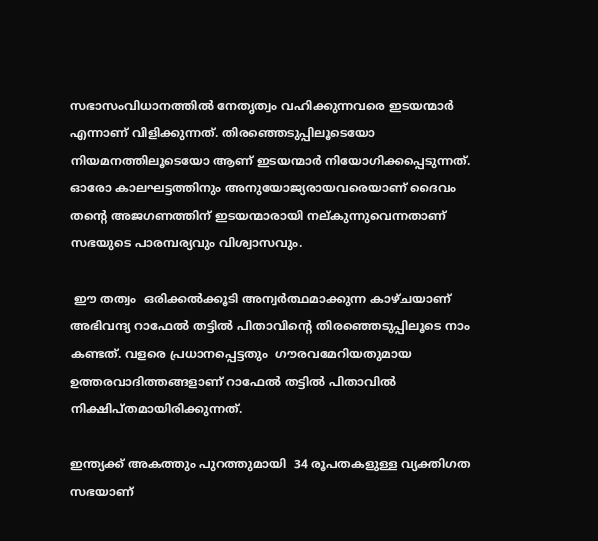സഭാസംവിധാനത്തിൽ നേതൃത്വം വഹിക്കുന്നവരെ ഇടയന്മാർ എന്നാണ് വിളിക്കുന്നത്. തിരഞ്ഞെടുപ്പിലൂടെയോ നിയമനത്തിലൂടെയോ ആണ് ഇടയന്മാർ നിയോഗിക്കപ്പെടുന്നത്. ഓരോ കാലഘട്ടത്തിനും അനുയോജ്യരായവരെയാണ് ദൈവം തന്റെ അജഗണത്തിന് ഇടയന്മാരായി നല്കുന്നുവെന്നതാണ് സഭയുടെ പാരമ്പര്യവും വിശ്വാസവും.

 ഈ തത്വം  ഒരിക്കൽക്കൂടി അന്വർത്ഥമാക്കുന്ന കാഴ്ചയാണ് അഭിവന്ദ്യ റാഫേൽ തട്ടിൽ പിതാവിന്റെ തിരഞ്ഞെടുപ്പിലൂടെ നാം കണ്ടത്. വളരെ പ്രധാനപ്പെട്ടതും  ഗൗരവമേറിയതുമായ ഉത്തരവാദിത്തങ്ങളാണ് റാഫേൽ തട്ടിൽ പിതാവിൽ നിക്ഷിപ്തമായിരിക്കുന്നത്.

ഇന്ത്യക്ക് അകത്തും പുറത്തുമായി  34 രൂപതകളുള്ള വ്യക്തിഗത സഭയാണ്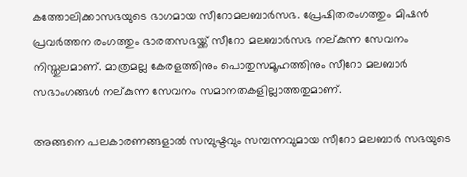കത്തോലിക്കാസഭയുടെ ഭാഗമായ സീറോമലബാർസഭ. പ്രേഷിതരംഗത്തും മിഷൻ പ്രവർത്തന രംഗത്തും ഭാരതസഭയ്ക്ക് സീറോ മലബാർസഭ നല്കുന്ന സേവനം നിസ്തുലമാണ്. മാത്രമല്ല കേരളത്തിനും പൊതുസമൂഹത്തിനും സീറോ മലബാർ സഭാംഗങ്ങൾ നല്കുന്ന സേവനം സമാനതകളില്ലാത്തതുമാണ്.

അങ്ങനെ പലകാരണങ്ങളാൽ സമ്പുഷ്ടവും സമ്പന്നവുമായ സീറോ മലബാർ സഭയുടെ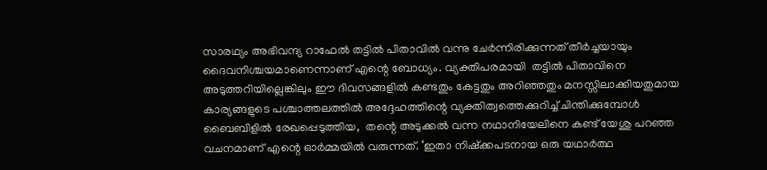സാരഥ്യം അഭിവന്ദ്യ റാഫേൽ തട്ടിൽ പിതാവിൽ വന്നു ചേർന്നിരിക്കുന്നത് തീർച്ചയായും ദൈവനിശ്ചയമാണെന്നാണ് എന്റെ ബോധ്യം. വ്യക്തിപരമായി  തട്ടിൽ പിതാവിനെ അടുത്തറിയില്ലെങ്കിലും ഈ ദിവസങ്ങളിൽ കണ്ടതും കേട്ടതും അറിഞ്ഞതും മനസ്സിലാക്കിയതുമായ കാര്യങ്ങളുടെ പശ്ചാത്തലത്തിൽ അദ്ദേഹത്തിന്റെ വ്യക്തിത്വത്തെക്കുറിച്ച് ചിന്തിക്കുമ്പോൾ ബൈബിളിൽ രേഖപ്പെടുത്തിയ,  തന്റെ അടുക്കൽ വന്ന നഥാനിയേലിനെ കണ്ട് യേശു പറഞ്ഞ വചനമാണ് എന്റെ ഓർമ്മയിൽ വരുന്നത്. ‘ഇതാ നിഷ്‌ക്കപടനായ ഒരു യഥാർത്ഥ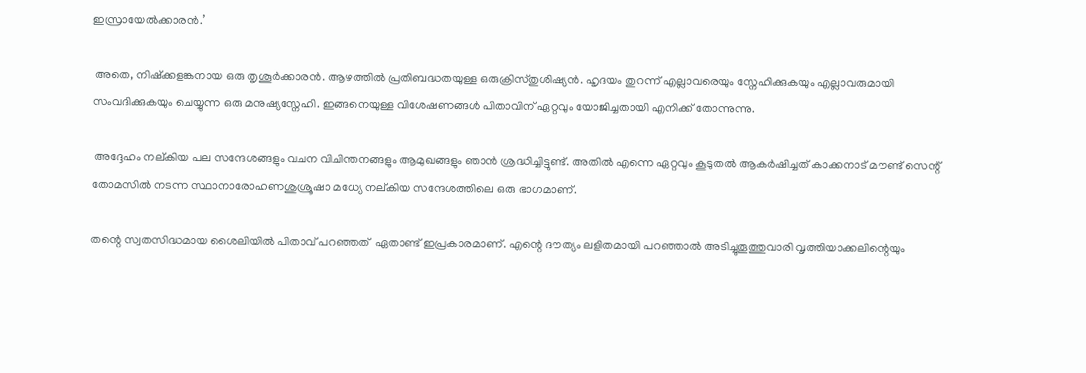ഇസ്രായേൽക്കാരൻ.’

 അതെ, നിഷ്‌ക്കളങ്കനായ ഒരു തൃശൂർക്കാരൻ. ആഴത്തിൽ പ്രതിബദ്ധതയുള്ള ഒരുക്രിസ്തുശിഷ്യൻ. ഹൃദയം തുറന്ന് എല്ലാവരെയും സ്നേഹിക്കുകയും എല്ലാവരുമായി സംവദിക്കുകയും ചെയ്യുന്ന ഒരു മനുഷ്യസ്നേഹി. ഇങ്ങനെയുള്ള വിശേഷണങ്ങൾ പിതാവിന് ഏറ്റവും യോജിച്ചതായി എനിക്ക് തോന്നുന്നു.

 അദ്ദേഹം നല്കിയ പല സന്ദേശങ്ങളും വചന വിചിന്തനങ്ങളും ആമുഖങ്ങളും ഞാൻ ശ്രദ്ധിച്ചിട്ടുണ്ട്. അതിൽ എന്നെ ഏറ്റവും കൂടുതൽ ആകർഷിച്ചത് കാക്കനാട് മൗണ്ട് സെന്റ് തോമസിൽ നടന്ന സ്ഥാനാരോഹണശുശ്രൂഷാ മധ്യേ നല്കിയ സന്ദേശത്തിലെ ഒരു ഭാഗമാണ്.

തന്റെ സ്വതസിദ്ധമായ ശൈലിയിൽ പിതാവ് പറഞ്ഞത്  ഏതാണ്ട് ഇപ്രകാരമാണ്. എന്റെ ദൗത്യം ലളിതമായി പറഞ്ഞാൽ അടിച്ചുതൂത്തുവാരി വൃത്തിയാക്കലിന്റെയും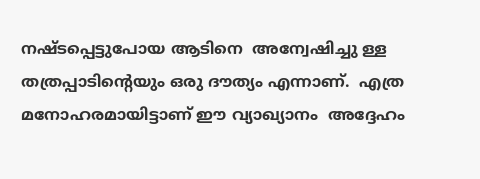നഷ്ടപ്പെട്ടുപോയ ആടിനെ  അന്വേഷിച്ചു ള്ള തത്രപ്പാടിന്റെയും ഒരു ദൗത്യം എന്നാണ്.  എത്ര മനോഹരമായിട്ടാണ് ഈ വ്യാഖ്യാനം  അദ്ദേഹം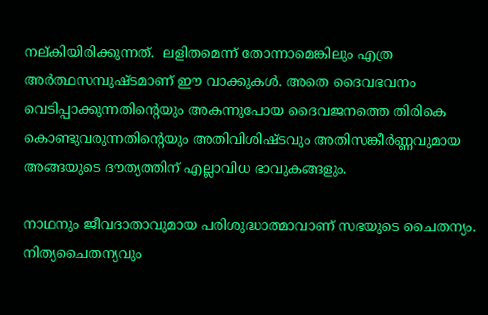നല്കിയിരിക്കുന്നത്.  ലളിതമെന്ന് തോന്നാമെങ്കിലും എത്ര അർത്ഥസമ്പുഷ്ടമാണ് ഈ വാക്കുകൾ. അതെ ദൈവഭവനം വെടിപ്പാക്കുന്നതിന്റെയും അകന്നുപോയ ദൈവജനത്തെ തിരികെ കൊണ്ടുവരുന്നതിന്റെയും അതിവിശിഷ്ടവും അതിസങ്കീർണ്ണവുമായ അങ്ങയുടെ ദൗത്യത്തിന് എല്ലാവിധ ഭാവുകങ്ങളും.

നാഥനും ജീവദാതാവുമായ പരിശുദ്ധാത്മാവാണ് സഭയുടെ ചൈതന്യം. നിത്യചൈതന്യവും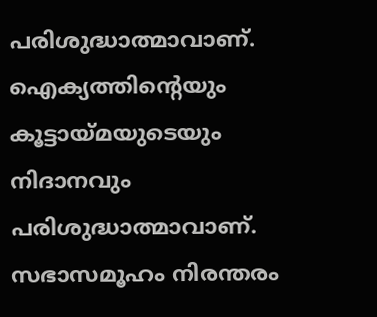പരിശുദ്ധാത്മാവാണ്. ഐക്യത്തിന്റെയും കൂട്ടായ്മയുടെയും നിദാനവും പരിശുദ്ധാത്മാവാണ്. സഭാസമൂഹം നിരന്തരം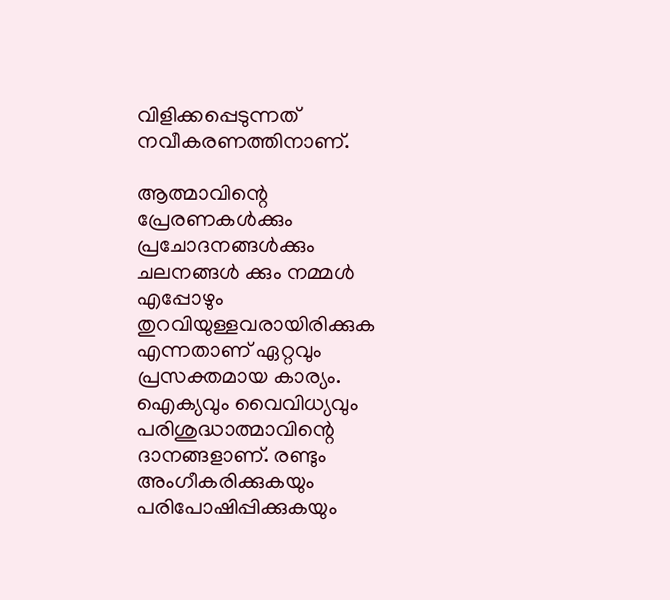വിളിക്കപ്പെടുന്നത് നവീകരണത്തിനാണ്.

ആത്മാവിന്റെ പ്രേരണകൾക്കും പ്രചോദനങ്ങൾക്കും ചലനങ്ങൾ ക്കും നമ്മൾ എപ്പോഴും തുറവിയുള്ളവരായിരിക്കുക എന്നതാണ് ഏറ്റവും പ്രസക്തമായ കാര്യം. ഐക്യവും വൈവിധ്യവും പരിശുദ്ധാത്മാവിന്റെ ദാനങ്ങളാണ്. രണ്ടും അംഗീകരിക്കുകയും പരിപോഷിപ്പിക്കുകയും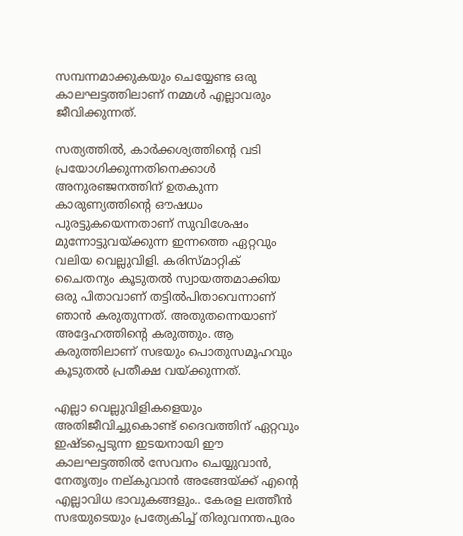സമ്പന്നമാക്കുകയും ചെയ്യേണ്ട ഒരു കാലഘട്ടത്തിലാണ് നമ്മൾ എല്ലാവരും ജീവിക്കുന്നത്.

സത്യത്തിൽ, കാർക്കശ്യത്തിന്റെ വടി പ്രയോഗിക്കുന്നതിനെക്കാൾ അനുരഞ്ജനത്തിന് ഉതകുന്ന കാരുണ്യത്തിന്റെ ഔഷധം പുരട്ടുകയെന്നതാണ് സുവിശേഷം മുന്നോട്ടുവയ്ക്കുന്ന ഇന്നത്തെ ഏറ്റവും വലിയ വെല്ലുവിളി. കരിസ്മാറ്റിക് ചൈതന്യം കൂടുതൽ സ്വായത്തമാക്കിയ ഒരു പിതാവാണ് തട്ടിൽപിതാവെന്നാണ് ഞാൻ കരുതുന്നത്. അതുതന്നെയാണ് അദ്ദേഹത്തിന്റെ കരുത്തും. ആ കരുത്തിലാണ് സഭയും പൊതുസമൂഹവും കൂടുതൽ പ്രതീക്ഷ വയ്ക്കുന്നത്.

എല്ലാ വെല്ലുവിളികളെയും അതിജീവിച്ചുകൊണ്ട് ദൈവത്തിന് ഏറ്റവും ഇഷ്ടപ്പെടുന്ന ഇടയനായി ഈ കാലഘട്ടത്തിൽ സേവനം ചെയ്യുവാൻ, നേതൃത്വം നല്കുവാൻ അങ്ങേയ്ക്ക് എന്റെ എല്ലാവിധ ഭാവുകങ്ങളും.. കേരള ലത്തീൻ സഭയുടെയും പ്രത്യേകിച്ച് തിരുവനന്തപുരം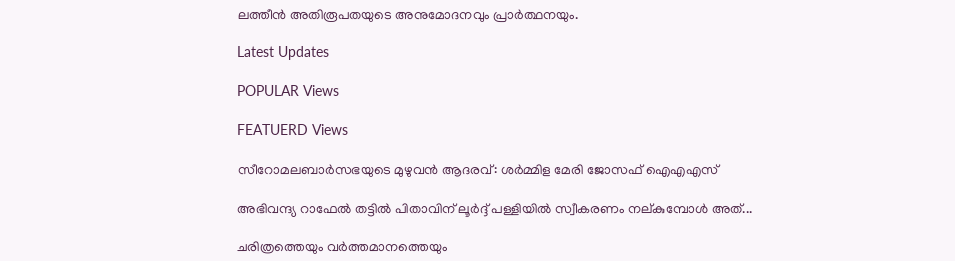ലത്തീൻ അതിരൂപതയുടെ അനുമോദനവും പ്രാർത്ഥനയും.

Latest Updates

POPULAR Views

FEATUERD Views

സീറോമലബാർസഭയുടെ മുഴുവൻ ആദരവ്: ശർമ്മിള മേരി ജോസഫ് ഐഎഎസ്

അഭിവന്ദ്യ റാഫേൽ തട്ടിൽ പിതാവിന് ലൂർദ്ദ് പള്ളിയിൽ സ്വീകരണം നല്കുമ്പോൾ അത്...

ചരിത്രത്തെയും വർത്തമാനത്തെയും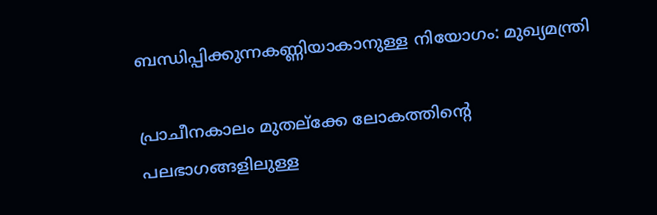ബന്ധിപ്പിക്കുന്നകണ്ണിയാകാനുള്ള നിയോഗം: മുഖ്യമന്ത്രി

പ്രാചീനകാലം മുതല്ക്കേ ലോകത്തിന്റെ പലഭാഗങ്ങളിലുള്ള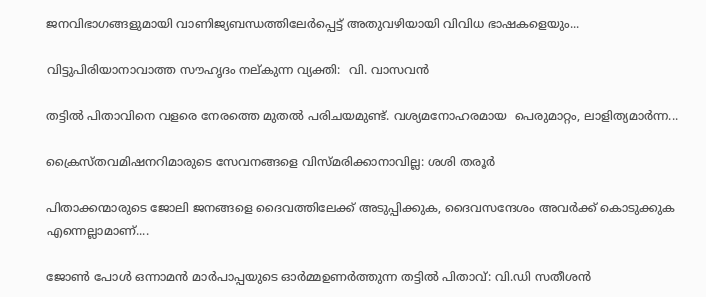ജനവിഭാഗങ്ങളുമായി വാണിജ്യബന്ധത്തിലേർപ്പെട്ട് അതുവഴിയായി വിവിധ ഭാഷകളെയും...

വിട്ടുപിരിയാനാവാത്ത സൗഹൃദം നല്കുന്ന വ്യക്തി:  വി. വാസവൻ

തട്ടിൽ പിതാവിനെ വളരെ നേരത്തെ മുതൽ പരിചയമുണ്ട്. വശ്യമനോഹരമായ  പെരുമാറ്റം, ലാളിത്യമാർന്ന...

ക്രൈസ്തവമിഷനറിമാരുടെ സേവനങ്ങളെ വിസ്മരിക്കാനാവില്ല: ശശി തരൂർ

പിതാക്കന്മാരുടെ ജോലി ജനങ്ങളെ ദൈവത്തിലേക്ക് അടുപ്പിക്കുക, ദൈവസന്ദേശം അവർക്ക് കൊടുക്കുക എന്നെല്ലാമാണ്....

ജോൺ പോൾ ഒന്നാമൻ മാർപാപ്പയുടെ ഓർമ്മഉണർത്തുന്ന തട്ടിൽ പിതാവ്: വി.ഡി സതീശൻ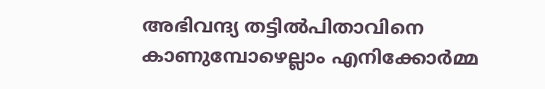അഭിവന്ദ്യ തട്ടിൽപിതാവിനെ കാണുമ്പോഴെല്ലാം എനിക്കോർമ്മ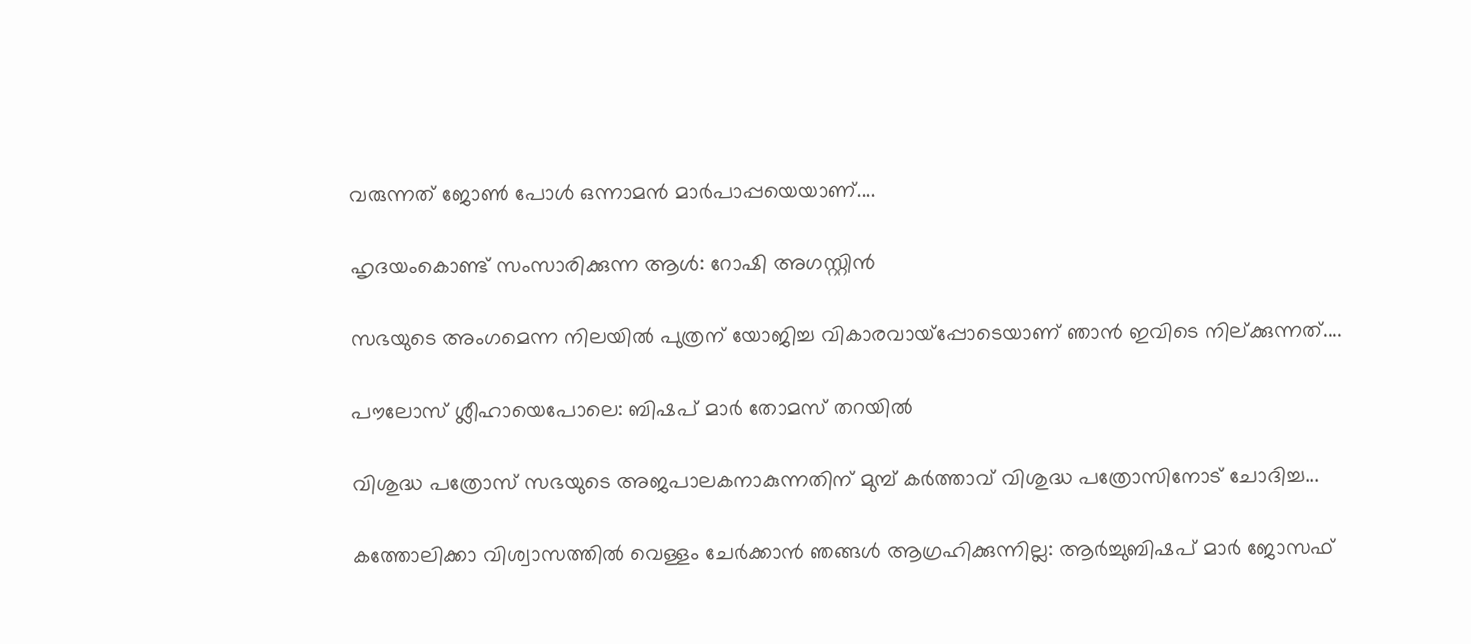വരുന്നത് ജോൺ പോൾ ഒന്നാമൻ മാർപാപ്പയെയാണ്....

ഹൃദയംകൊണ്ട് സംസാരിക്കുന്ന ആൾ: റോഷി അഗസ്റ്റിൻ

സഭയുടെ അംഗമെന്ന നിലയിൽ പുത്രന് യോജിച്ച വികാരവായ്പ്പോടെയാണ് ഞാൻ ഇവിടെ നില്ക്കുന്നത്....

പൗലോസ് ശ്ലീഹായെപോലെ: ബിഷപ് മാർ തോമസ് തറയിൽ

വിശുദ്ധ പത്രോസ് സഭയുടെ അജപാലകനാകുന്നതിന് മുമ്പ് കർത്താവ് വിശുദ്ധ പത്രോസിനോട് ചോദിച്ച...

കത്തോലിക്കാ വിശ്വാസത്തിൽ വെള്ളം ചേർക്കാൻ ഞങ്ങൾ ആഗ്രഹിക്കുന്നില്ല: ആർച്ചുബിഷപ് മാർ ജോസഫ്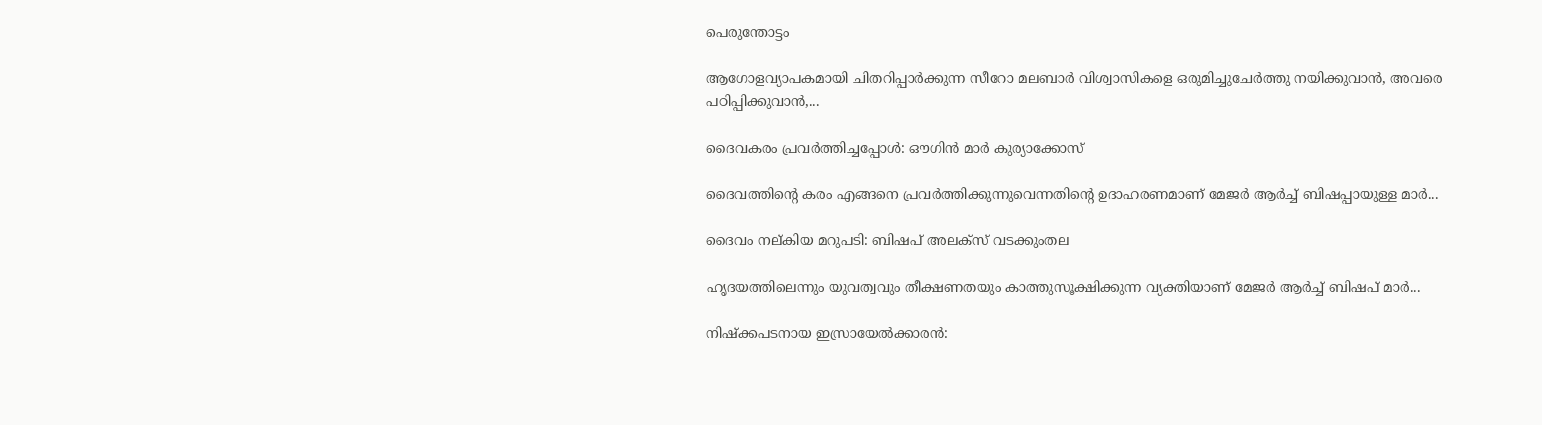പെരുന്തോട്ടം

ആഗോളവ്യാപകമായി ചിതറിപ്പാർക്കുന്ന സീറോ മലബാർ വിശ്വാസികളെ ഒരുമിച്ചുചേർത്തു നയിക്കുവാൻ, അവരെ പഠിപ്പിക്കുവാൻ,...

ദൈവകരം പ്രവർത്തിച്ചപ്പോൾ: ഔഗിൻ മാർ കുര്യാക്കോസ്

ദൈവത്തിന്റെ കരം എങ്ങനെ പ്രവർത്തിക്കുന്നുവെന്നതിന്റെ ഉദാഹരണമാണ് മേജർ ആർച്ച് ബിഷപ്പായുള്ള മാർ...

ദൈവം നല്കിയ മറുപടി: ബിഷപ് അലക്സ് വടക്കുംതല

ഹൃദയത്തിലെന്നും യുവത്വവും തീക്ഷണതയും കാത്തുസൂക്ഷിക്കുന്ന വ്യക്തിയാണ് മേജർ ആർച്ച് ബിഷപ് മാർ...

നിഷ്‌ക്കപടനായ ഇസ്രായേൽക്കാരൻ: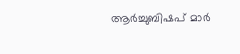ആർച്ചുബിഷപ് മാർ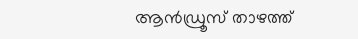ആൻഡ്രൂസ് താഴത്ത്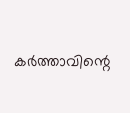കർത്താവിന്റെ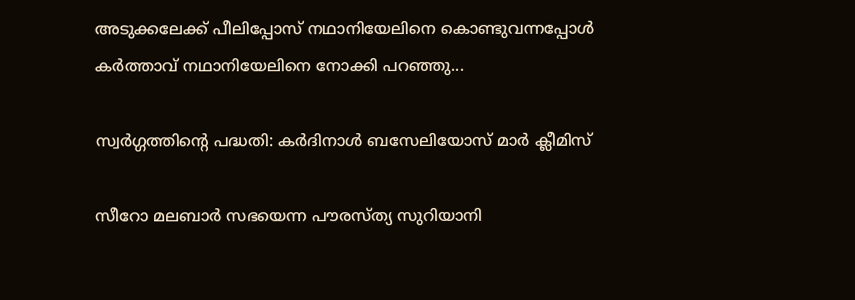അടുക്കലേക്ക് പീലിപ്പോസ് നഥാനിയേലിനെ കൊണ്ടുവന്നപ്പോൾ കർത്താവ് നഥാനിയേലിനെ നോക്കി പറഞ്ഞു...

സ്വർഗ്ഗത്തിന്റെ പദ്ധതി: കർദിനാൾ ബസേലിയോസ് മാർ ക്ലീമിസ്

സീറോ മലബാർ സഭയെന്ന പൗരസ്ത്യ സുറിയാനി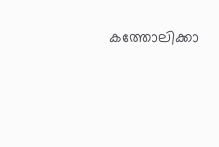കത്തോലിക്കാ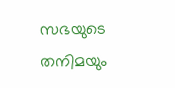സഭയുടെ തനിമയും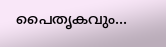പൈതൃകവും...